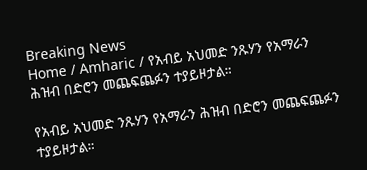Breaking News
Home / Amharic / የአብይ አህመድ ንጹሃን የአማራን ሕዝብ በድሮን መጨፍጨፉን ተያይዞታል።

የአብይ አህመድ ንጹሃን የአማራን ሕዝብ በድሮን መጨፍጨፉን ተያይዞታል።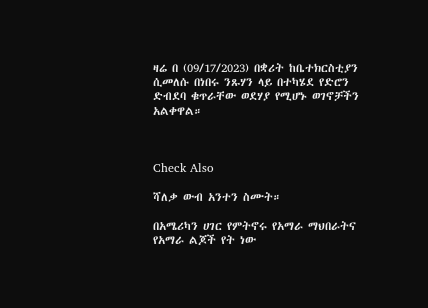ዛሬ በ (09/17/2023) በቋሪት ከቤተክርስቲያን ሲመለሱ በነበሩ ንጹሃን ላይ በተካሄደ የድሮን ድብደባ ቁጥራቸው ወደሃያ የሚሆኑ ወገኖቻችን አልቀዋል።



Check Also

ሻለቃ ውብ አንተን ስሙት።

በአሜሪካን ሀገር የምትኖሩ የአማራ ማህበራትና የአማራ ልጆች የት ነው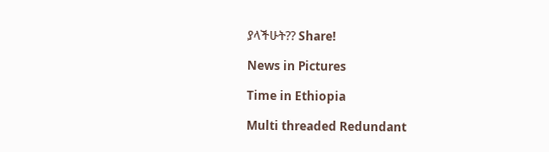ያላችሁት?? Share!

News in Pictures

Time in Ethiopia

Multi threaded Redundant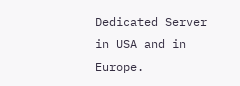Dedicated Server in USA and in Europe.